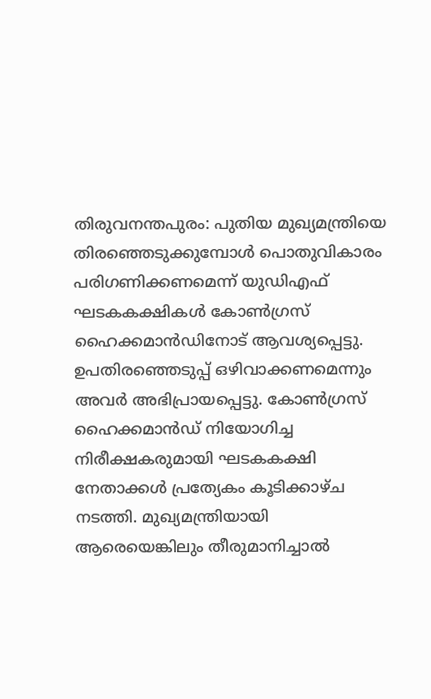തിരുവനന്തപുരം: പുതിയ മുഖ്യമന്ത്രിയെ തിരഞ്ഞെടുക്കുമ്പോൾ പൊതുവികാരം പരിഗണിക്കണമെന്ന് യുഡിഎഫ് ഘടകകക്ഷികൾ കോൺഗ്രസ് ഹൈക്കമാൻഡിനോട് ആവശ്യപ്പെട്ടു. ഉപതിരഞ്ഞെടുപ്പ് ഒഴിവാക്കണമെന്നും അവർ അഭിപ്രായപ്പെട്ടു. കോൺഗ്രസ് ഹൈക്കമാൻഡ് നിയോഗിച്ച നിരീക്ഷകരുമായി ഘടകകക്ഷി നേതാക്കൾ പ്രത്യേകം കൂടിക്കാഴ്ച നടത്തി. മുഖ്യമന്ത്രിയായി ആരെയെങ്കിലും തീരുമാനിച്ചാൽ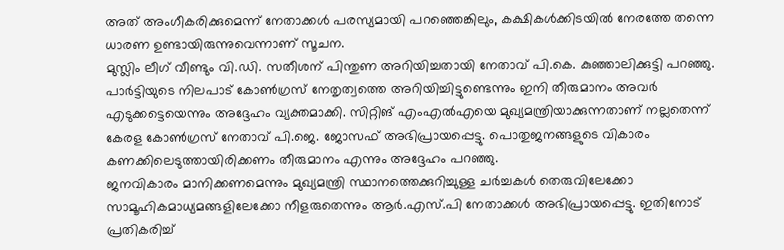അത് അംഗീകരിക്കുമെന്ന് നേതാക്കൾ പരസ്യമായി പറഞ്ഞെങ്കിലും, കക്ഷികൾക്കിടയിൽ നേരത്തേ തന്നെ ധാരണ ഉണ്ടായിരുന്നുവെന്നാണ് സൂചന.
മുസ്ലിം ലീഗ് വീണ്ടും വി.ഡി. സതീശന് പിന്തുണ അറിയിച്ചതായി നേതാവ് പി.കെ. കുഞ്ഞാലിക്കുട്ടി പറഞ്ഞു. പാർട്ടിയുടെ നിലപാട് കോൺഗ്രസ് നേതൃത്വത്തെ അറിയിച്ചിട്ടുണ്ടെന്നും ഇനി തീരുമാനം അവർ എടുക്കട്ടെയെന്നും അദ്ദേഹം വ്യക്തമാക്കി. സിറ്റിങ് എംഎൽഎയെ മുഖ്യമന്ത്രിയാക്കുന്നതാണ് നല്ലതെന്ന് കേരള കോൺഗ്രസ് നേതാവ് പി.ജെ. ജോസഫ് അഭിപ്രായപ്പെട്ടു. പൊതുജനങ്ങളുടെ വികാരം കണക്കിലെടുത്തായിരിക്കണം തീരുമാനം എന്നും അദ്ദേഹം പറഞ്ഞു.
ജനവികാരം മാനിക്കണമെന്നും മുഖ്യമന്ത്രി സ്ഥാനത്തെക്കുറിച്ചുള്ള ചർച്ചകൾ തെരുവിലേക്കോ സാമൂഹികമാധ്യമങ്ങളിലേക്കോ നീളരുതെന്നും ആർ.എസ്.പി നേതാക്കൾ അഭിപ്രായപ്പെട്ടു. ഇതിനോട് പ്രതികരിച്ച്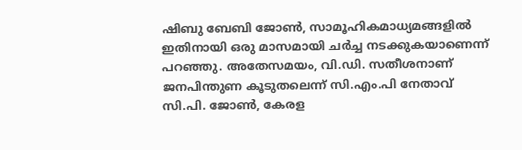ഷിബു ബേബി ജോൺ, സാമൂഹികമാധ്യമങ്ങളിൽ ഇതിനായി ഒരു മാസമായി ചർച്ച നടക്കുകയാണെന്ന് പറഞ്ഞു. അതേസമയം, വി.ഡി. സതീശനാണ് ജനപിന്തുണ കൂടുതലെന്ന് സി.എം.പി നേതാവ് സി.പി. ജോൺ, കേരള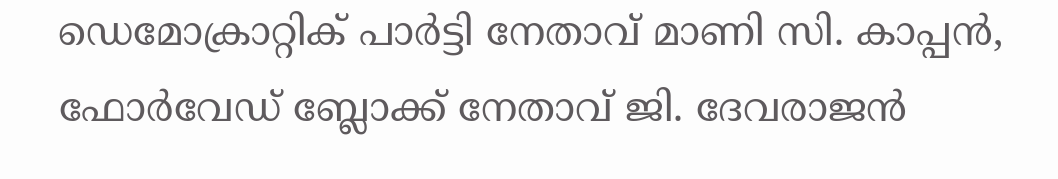ഡെമോക്രാറ്റിക് പാർട്ടി നേതാവ് മാണി സി. കാപ്പൻ, ഫോർവേഡ് ബ്ലോക്ക് നേതാവ് ജി. ദേവരാജൻ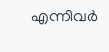എന്നിവർ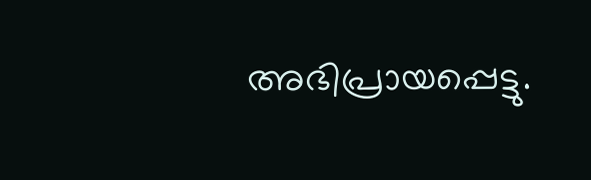അഭിപ്രായപ്പെട്ടു.